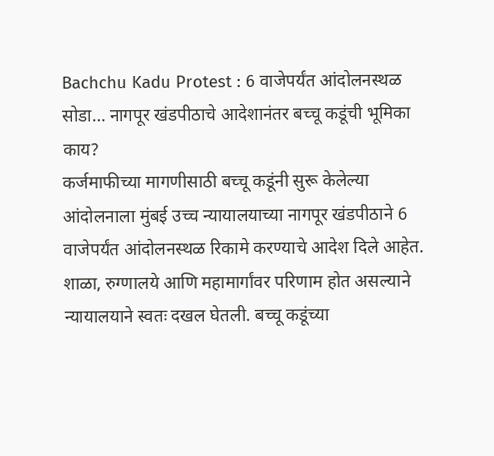Bachchu Kadu Protest : 6 वाजेपर्यंत आंदोलनस्थळ सोडा… नागपूर खंडपीठाचे आदेशानंतर बच्चू कडूंची भूमिका काय?
कर्जमाफीच्या मागणीसाठी बच्चू कडूंनी सुरू केलेल्या आंदोलनाला मुंबई उच्च न्यायालयाच्या नागपूर खंडपीठाने 6 वाजेपर्यंत आंदोलनस्थळ रिकामे करण्याचे आदेश दिले आहेत. शाळा, रुग्णालये आणि महामार्गांवर परिणाम होत असल्याने न्यायालयाने स्वतः दखल घेतली. बच्चू कडूंच्या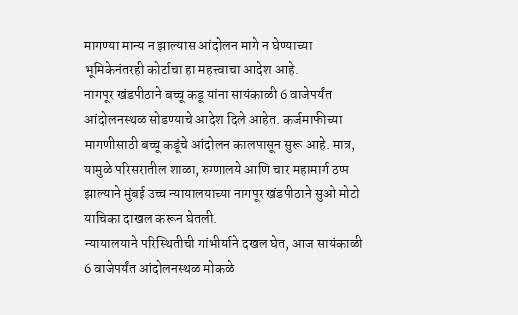मागण्या मान्य न झाल्यास आंदोलन मागे न घेण्याच्या भूमिकेनंतरही कोर्टाचा हा महत्त्वाचा आदेश आहे.
नागपूर खंडपीठाने बच्चू कडू यांना सायंकाळी 6 वाजेपर्यंत आंदोलनस्थळ सोडण्याचे आदेश दिले आहेत. कर्जमाफीच्या मागणीसाठी बच्चू कडूंचे आंदोलन कालपासून सुरू आहे. मात्र, यामुळे परिसरातील शाळा, रुग्णालये आणि चार महामार्ग ठप्प झाल्याने मुंबई उच्च न्यायालयाच्या नागपूर खंडपीठाने सुओ मोटो याचिका दाखल करून घेतली.
न्यायालयाने परिस्थितीची गांभीर्याने दखल घेत, आज सायंकाळी 6 वाजेपर्यंत आंदोलनस्थळ मोकळे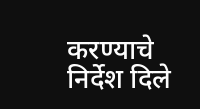करण्याचे निर्देश दिले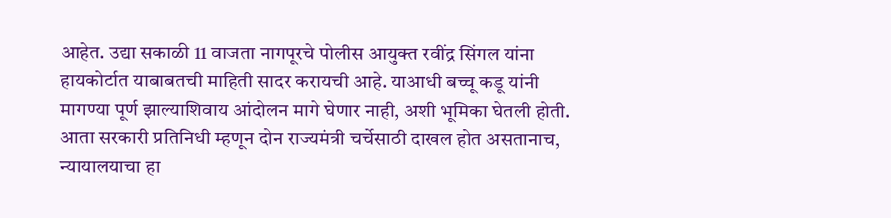आहेत. उद्या सकाळी 11 वाजता नागपूरचे पोलीस आयुक्त रवींद्र सिंगल यांना हायकोर्टात याबाबतची माहिती सादर करायची आहे. याआधी बच्चू कडू यांनी मागण्या पूर्ण झाल्याशिवाय आंदोलन मागे घेणार नाही, अशी भूमिका घेतली होती. आता सरकारी प्रतिनिधी म्हणून दोन राज्यमंत्री चर्चेसाठी दाखल होत असतानाच, न्यायालयाचा हा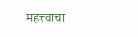महत्त्वाचा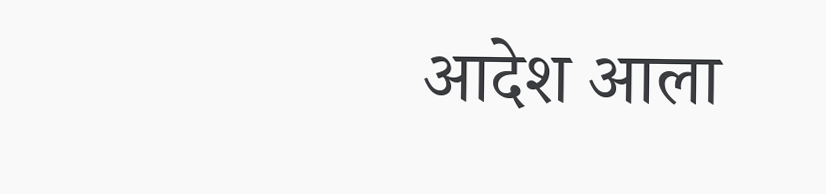आदेश आला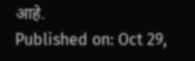आहे.
Published on: Oct 29,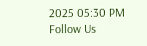2025 05:30 PM
Follow Us